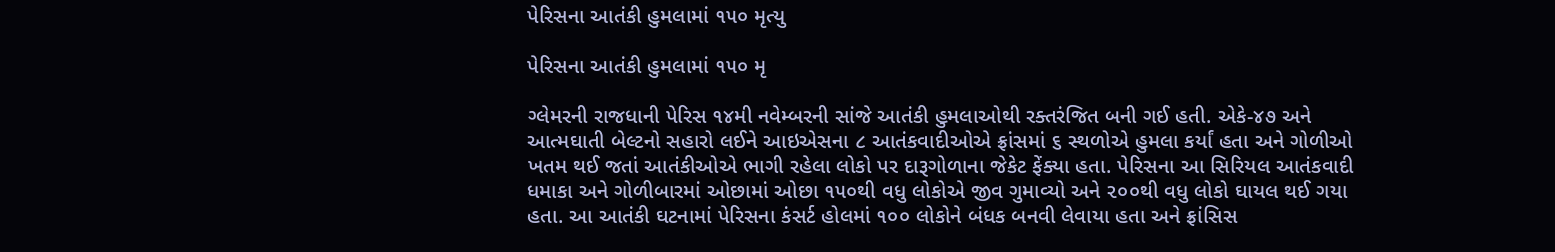પેરિસના આતંકી હુમલામાં ૧૫૦ મૃત્યુ

પેરિસના આતંકી હુમલામાં ૧૫૦ મૃ

ગ્લેમરની રાજધાની પેરિસ ૧૪મી નવેમ્બરની સાંજે આતંકી હુમલાઓથી રક્તરંજિત બની ગઈ હતી. એકે-૪૭ અને આત્મઘાતી બેલ્ટનો સહારો લઈને આઇએસના ૮ આતંકવાદીઓએ ફ્રાંસમાં ૬ સ્થળોએ હુમલા કર્યાં હતા અને ગોળીઓ ખતમ થઈ જતાં આતંકીઓએ ભાગી રહેલા લોકો પર દારૂગોળાના જેકેટ ફેંક્યા હતા. પેરિસના આ સિરિયલ આતંકવાદી ધમાકા અને ગોળીબારમાં ઓછામાં ઓછા ૧૫૦થી વધુ લોકોએ જીવ ગુમાવ્યો અને ૨૦૦થી વધુ લોકો ઘાયલ થઈ ગયા હતા. આ આતંકી ઘટનામાં પેરિસના કંસર્ટ હોલમાં ૧૦૦ લોકોને બંધક બનવી લેવાયા હતા અને ફ્રાંસિસ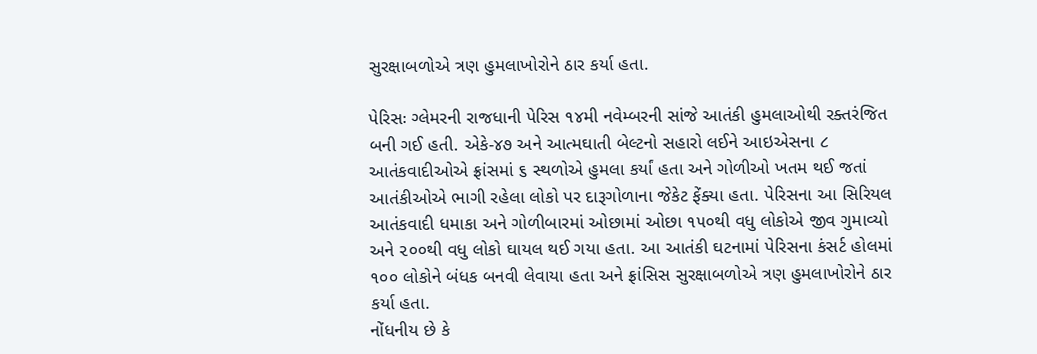સુરક્ષાબળોએ ત્રણ હુમલાખોરોને ઠાર કર્યા હતા.

પેરિસઃ ગ્લેમરની રાજધાની પેરિસ ૧૪મી નવેમ્બરની સાંજે આતંકી હુમલાઓથી રક્તરંજિત બની ગઈ હતી. એકે-૪૭ અને આત્મઘાતી બેલ્ટનો સહારો લઈને આઇએસના ૮ આતંકવાદીઓએ ફ્રાંસમાં ૬ સ્થળોએ હુમલા કર્યાં હતા અને ગોળીઓ ખતમ થઈ જતાં આતંકીઓએ ભાગી રહેલા લોકો પર દારૂગોળાના જેકેટ ફેંક્યા હતા. પેરિસના આ સિરિયલ આતંકવાદી ધમાકા અને ગોળીબારમાં ઓછામાં ઓછા ૧૫૦થી વધુ લોકોએ જીવ ગુમાવ્યો અને ૨૦૦થી વધુ લોકો ઘાયલ થઈ ગયા હતા. આ આતંકી ઘટનામાં પેરિસના કંસર્ટ હોલમાં ૧૦૦ લોકોને બંધક બનવી લેવાયા હતા અને ફ્રાંસિસ સુરક્ષાબળોએ ત્રણ હુમલાખોરોને ઠાર કર્યા હતા.
નોંધનીય છે કે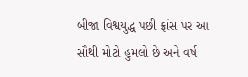બીજા વિશ્વયુદ્ધ પછી ફ્રાંસ પર આ સૌથી મોટો હુમલો છે અને વર્ષ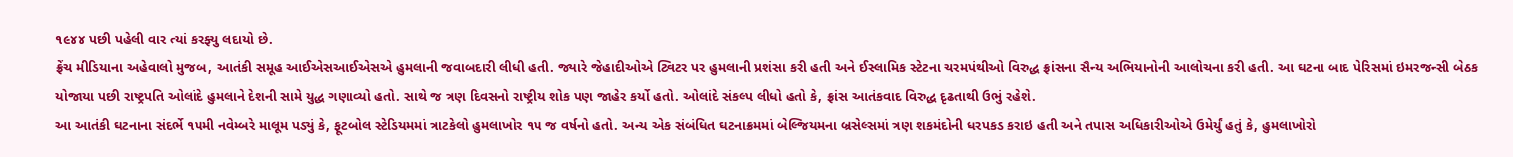૧૯૪૪ પછી પહેલી વાર ત્યાં કરફ્યુ લદાયો છે.
ફ્રેંચ મીડિયાના અહેવાલો મુજબ, આતંકી સમૂહ આઈએસઆઈએસએ હુમલાની જવાબદારી લીધી હતી. જ્યારે જેહાદીઓએ ટ્વિટર પર હુમલાની પ્રશંસા કરી હતી અને ઈસ્લામિક સ્ટેટના ચરમપંથીઓ વિરુદ્ધ ફ્રાંસના સૈન્ય અભિયાનોની આલોચના કરી હતી. આ ઘટના બાદ પેરિસમાં ઇમરજન્સી બેઠક યોજાયા પછી રાષ્ટ્રપતિ ઓલાંદે હુમલાને દેશની સામે યુદ્ધ ગણાવ્યો હતો. સાથે જ ત્રણ દિવસનો રાષ્ટ્રીય શોક પણ જાહેર કર્યો હતો. ઓલાંદે સંકલ્પ લીધો હતો કે, ફ્રાંસ આતંકવાદ વિરુદ્ધ દૃઢતાથી ઉભું રહેશે.
આ આતંકી ઘટનાના સંદર્ભે ૧૫મી નવેમ્બરે માલૂમ પડ્યું કે, ફૂટબોલ સ્ટેડિયમમાં ત્રાટકેલો હુમલાખોર ૧૫ જ વર્ષનો હતો. અન્ય એક સંબંધિત ઘટનાક્રમમાં બેલ્જિયમના બ્રસેલ્સમાં ત્રણ શકમંદોની ધરપકડ કરાઇ હતી અને તપાસ અધિકારીઓએ ઉમેર્યું હતું કે, હુમલાખોરો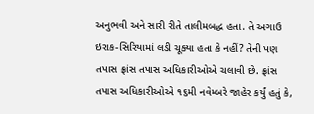અનુભવી અને સારી રીતે તાલીમબદ્ધ હતા. તે અગાઉ ઇરાક-સિરિયામાં લડી ચૂક્યા હતા કે નહીં? તેની પણ તપાસ ફ્રાંસ તપાસ અધિકારીઓએ ચલાવી છે. ફ્રાંસ તપાસ અધિકારીઓએ ૧૬મી નવેમ્બરે જાહેર કર્યું હતું કે,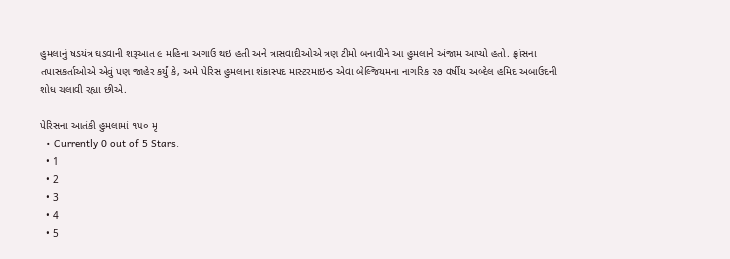હુમલાનું ષડયંત્ર ઘડવાની શરૂઆત ૯ મહિના અગાઉ થઇ હતી અને ત્રાસવાદીઓએ ત્રણ ટીમો બનાવીને આ હુમલાને અંજામ આપ્યો હતો. ફ્રાંસના તપાસકર્તાઓએ એવું પણ જાહેર કર્યું કે, અમે પેરિસ હુમલાના શંકાસ્પદ માસ્ટરમાઇન્ડ એવા બેલ્જિયમના નાગરિક ૨૭ વર્ષીય અબ્દેલ હમિદ અબાઉદની શોધ ચલાવી રહ્યા છીએ.

પેરિસના આતંકી હુમલામાં ૧૫૦ મૃ
  • Currently 0 out of 5 Stars.
  • 1
  • 2
  • 3
  • 4
  • 5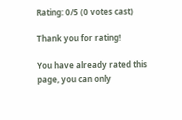Rating: 0/5 (0 votes cast)

Thank you for rating!

You have already rated this page, you can only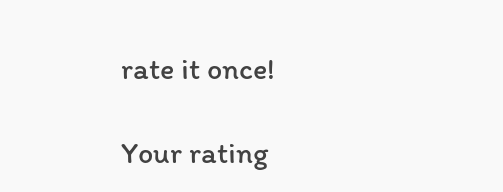rate it once!

Your rating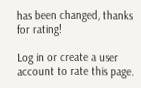has been changed, thanks for rating!

Log in or create a user account to rate this page.